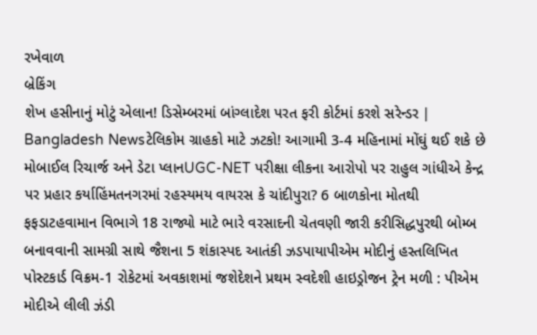રખેવાળ
બ્રેકિંગ
શેખ હસીનાનું મોટું એલાન! ડિસેમ્બરમાં બાંગ્લાદેશ પરત ફરી કોર્ટમાં કરશે સરેન્ડર | Bangladesh Newsટેલિકોમ ગ્રાહકો માટે ઝટકો! આગામી 3-4 મહિનામાં મોંઘું થઈ શકે છે મોબાઈલ રિચાર્જ અને ડેટા પ્લાનUGC-NET પરીક્ષા લીકના આરોપો પર રાહુલ ગાંધીએ કેન્દ્ર પર પ્રહાર કર્યાહિંમતનગરમાં રહસ્યમય વાયરસ કે ચાંદીપુરા? 6 બાળકોના મોતથી ફફડાટહવામાન વિભાગે 18 રાજ્યો માટે ભારે વરસાદની ચેતવણી જારી કરીસિદ્ધપુરથી બોમ્બ બનાવવાની સામગ્રી સાથે જૈશના 5 શંકાસ્પદ આતંકી ઝડપાયાપીએમ મોદીનું હસ્તલિખિત પોસ્ટકાર્ડ વિક્રમ-1 રોકેટમાં અવકાશમાં જશેદેશને પ્રથમ સ્વદેશી હાઇડ્રોજન ટ્રેન મળી : પીએમ મોદીએ લીલી ઝંડી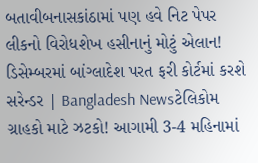બતાવીબનાસકાંઠામાં પણ હવે નિટ પેપર લીકનો વિરોધશેખ હસીનાનું મોટું એલાન! ડિસેમ્બરમાં બાંગ્લાદેશ પરત ફરી કોર્ટમાં કરશે સરેન્ડર | Bangladesh Newsટેલિકોમ ગ્રાહકો માટે ઝટકો! આગામી 3-4 મહિનામાં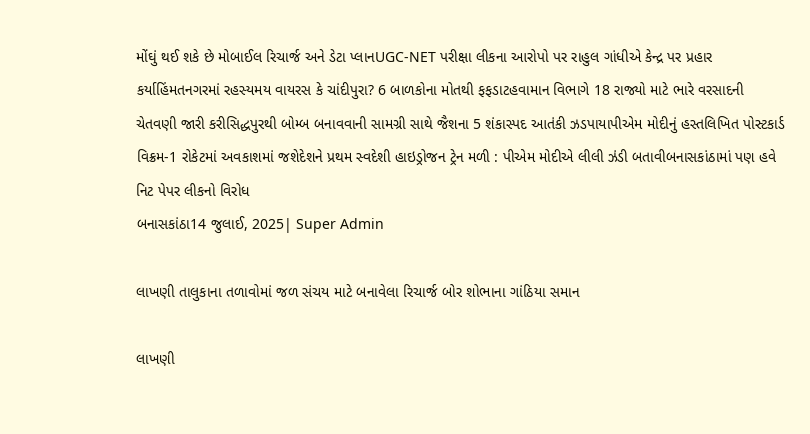મોંઘું થઈ શકે છે મોબાઈલ રિચાર્જ અને ડેટા પ્લાનUGC-NET પરીક્ષા લીકના આરોપો પર રાહુલ ગાંધીએ કેન્દ્ર પર પ્રહાર કર્યાહિંમતનગરમાં રહસ્યમય વાયરસ કે ચાંદીપુરા? 6 બાળકોના મોતથી ફફડાટહવામાન વિભાગે 18 રાજ્યો માટે ભારે વરસાદની ચેતવણી જારી કરીસિદ્ધપુરથી બોમ્બ બનાવવાની સામગ્રી સાથે જૈશના 5 શંકાસ્પદ આતંકી ઝડપાયાપીએમ મોદીનું હસ્તલિખિત પોસ્ટકાર્ડ વિક્રમ-1 રોકેટમાં અવકાશમાં જશેદેશને પ્રથમ સ્વદેશી હાઇડ્રોજન ટ્રેન મળી : પીએમ મોદીએ લીલી ઝંડી બતાવીબનાસકાંઠામાં પણ હવે નિટ પેપર લીકનો વિરોધ
બનાસકાંઠા14 જુલાઈ, 2025| Super Admin

લાખણી તાલુકાના તળાવોમાં જળ સંચય માટે બનાવેલા રિચાર્જ બોર શોભાના ગાંઠિયા સમાન

લાખણી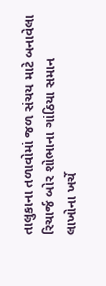તાલુકાના તળાવોમાં જળ સંચય માટે બનાવેલા રિચાર્જ બોર શોભાના ગાંઠિયા સમાન
લાખોના ખર્ચે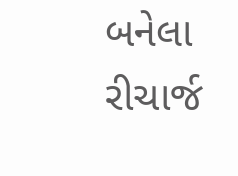બનેલા રીચાર્જ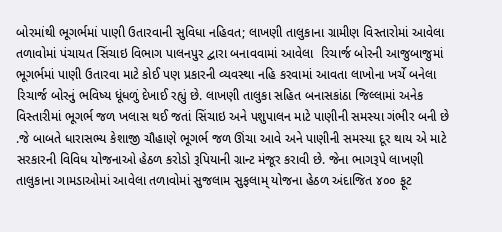બોરમાંથી ભૂગર્ભમાં પાણી ઉતારવાની સુવિધા નહિવત; લાખણી તાલુકાના ગ્રામીણ વિસ્તારોમાં આવેલા તળાવોમાં પંચાયત સિંચાઇ વિભાગ પાલનપુર દ્વારા બનાવવામાં આવેલા  રિચાર્જ બોરની આજુબાજુમાં ભૂગર્ભમાં પાણી ઉતારવા માટે કોઈ પણ પ્રકારની વ્યવસ્થા નહિ કરવામાં આવતા લાખોના ખર્ચે બનેલા રિચાર્જ બોરનું ભવિષ્ય ધૂંધળું દેખાઈ રહ્યું છે. લાખણી તાલુકા સહિત બનાસકાંઠા જિલ્લામાં અનેક વિસ્તારીમાં ભૂગર્ભ જળ ખલાસ થઈ જતાં સિંચાઇ અને પશુપાલન માટે પાણીની સમસ્યા ગંભીર બની છે .જે બાબતે ધારાસભ્ય કેશાજી ચૌહાણે ભૂગર્ભ જળ ઊંચા આવે અને પાણીની સમસ્યા દૂર થાય એ માટે સરકારની વિવિધ યોજનાઓ હેઠળ કરોડો રૂપિયાની ગ્રાન્ટ મંજૂર કરાવી છે. જેના ભાગરૂપે લાખણી તાલુકાના ગામડાઓમાં આવેલા તળાવોમાં સુજલામ સુફલામ્ યોજના હેઠળ અંદાજિત ૪૦૦ ફૂટ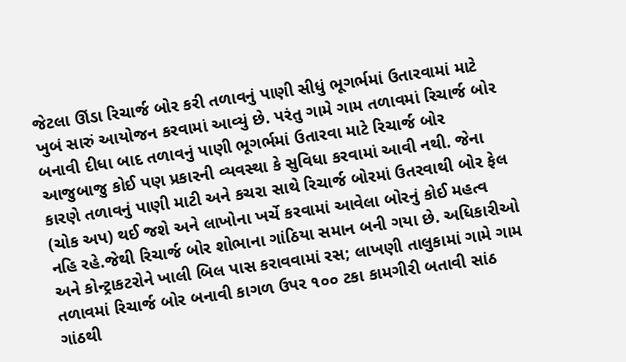જેટલા ઊંડા રિચાર્જ બોર કરી તળાવનું પાણી સીધું ભૂગર્ભમાં ઉતારવામાં માટે ખુબં સારું આયોજન કરવામાં આવ્યું છે. પરંતુ ગામે ગામ તળાવમાં રિચાર્જ બોર બનાવી દીધા બાદ તળાવનું પાણી ભૂગર્ભમાં ઉતારવા માટે રિચાર્જ બોર આજુબાજુ કોઈ પણ પ્રકારની વ્યવસ્થા કે સુવિધા કરવામાં આવી નથી. જેના કારણે તળાવનું પાણી માટી અને કચરા સાથે રિચાર્જ બોરમાં ઉતરવાથી બોર ફેલ (ચોક અપ) થઈ જશે અને લાખોના ખર્ચે કરવામાં આવેલા બોરનું કોઈ મહત્વ નહિ રહે.જેથી રિચાર્જ બોર શોભાના ગાંઠિયા સમાન બની ગયા છે. અધિકારીઓ અને કોન્ટ્રાકટરોને ખાલી બિલ પાસ કરાવવામાં રસ; લાખણી તાલુકામાં ગામે ગામ તળાવમાં રિચાર્જ બોર બનાવી કાગળ ઉપર ૧૦૦ ટકા કામગીરી બતાવી સાંઠ ગાંઠથી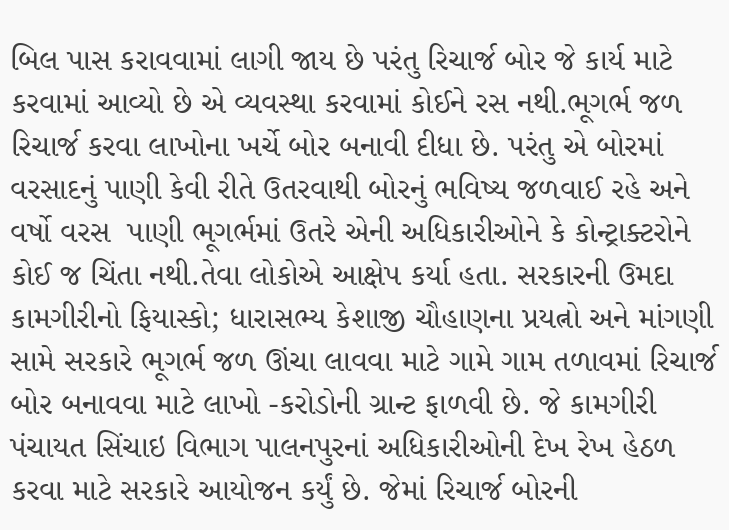બિલ પાસ કરાવવામાં લાગી જાય છે પરંતુ રિચાર્જ બોર જે કાર્ય માટે કરવામાં આવ્યો છે એ વ્યવસ્થા કરવામાં કોઈને રસ નથી.ભૂગર્ભ જળ રિચાર્જ કરવા લાખોના ખર્ચે બોર બનાવી દીધા છે. પરંતુ એ બોરમાં વરસાદનું પાણી કેવી રીતે ઉતરવાથી બોરનું ભવિષ્ય જળવાઈ રહે અને વર્ષો વરસ  પાણી ભૂગર્ભમાં ઉતરે એની અધિકારીઓને કે કોન્ટ્રાક્ટરોને કોઈ જ ચિંતા નથી.તેવા લોકોએ આક્ષેપ કર્યા હતા. સરકારની ઉમદા કામગીરીનો ફિયાસ્કો; ધારાસભ્ય કેશાજી ચૌહાણના પ્રયત્નો અને માંગણી સામે સરકારે ભૂગર્ભ જળ ઊંચા લાવવા માટે ગામે ગામ તળાવમાં રિચાર્જ બોર બનાવવા માટે લાખો -કરોડોની ગ્રાન્ટ ફાળવી છે. જે કામગીરી પંચાયત સિંચાઇ વિભાગ પાલનપુરનાં અધિકારીઓની દેખ રેખ હેઠળ કરવા માટે સરકારે આયોજન કર્યું છે. જેમાં રિચાર્જ બોરની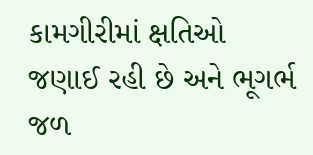કામગીરીમાં ક્ષતિઓ જણાઈ રહી છે અને ભૂગર્ભ જળ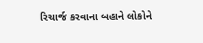રિચાર્જ કરવાના બહાને લોકોને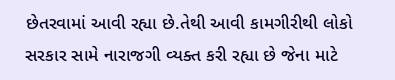છેતરવામાં આવી રહ્યા છે.તેથી આવી કામગીરીથી લોકો સરકાર સામે નારાજગી વ્યક્ત કરી રહ્યા છે જેના માટે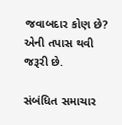જવાબદાર કોણ છે? એની તપાસ થવી જરૂરી છે.

સંબંધિત સમાચાર